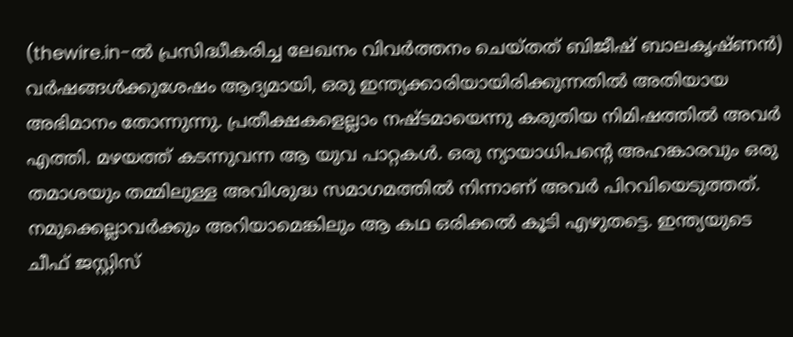(thewire.in-ൽ പ്രസിദ്ധീകരിച്ച ലേഖനം വിവർത്തനം ചെയ്തത് ബിജീഷ് ബാലകൃഷ്ണൻ)
വർഷങ്ങൾക്കുശേഷം ആദ്യമായി, ഒരു ഇന്ത്യക്കാരിയായിരിക്കുന്നതിൽ അതിയായ അഭിമാനം തോന്നുന്നു. പ്രതീക്ഷകളെല്ലാം നഷ്ടമായെന്നു കരുതിയ നിമിഷത്തിൽ അവർ എത്തി. മഴയത്ത് കടന്നുവന്ന ആ യുവ പാറ്റകൾ. ഒരു ന്യായാധിപന്റെ അഹങ്കാരവും ഒരു തമാശയും തമ്മിലുള്ള അവിശുദ്ധ സമാഗമത്തിൽ നിന്നാണ് അവർ പിറവിയെടുത്തത്.
നമുക്കെല്ലാവർക്കും അറിയാമെങ്കിലും ആ കഥ ഒരിക്കൽ കൂടി എഴുതട്ടെ. ഇന്ത്യയുടെ ചീഫ് ജസ്റ്റിസ്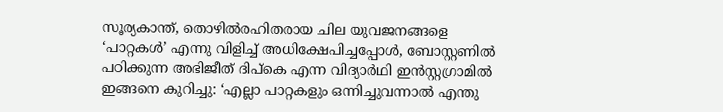സൂര്യകാന്ത്, തൊഴിൽരഹിതരായ ചില യുവജനങ്ങളെ ‘പാറ്റകൾ’ എന്നു വിളിച്ച് അധിക്ഷേപിച്ചപ്പോൾ, ബോസ്റ്റണിൽ പഠിക്കുന്ന അഭിജീത് ദിപ്കെ എന്ന വിദ്യാർഥി ഇൻസ്റ്റഗ്രാമിൽ ഇങ്ങനെ കുറിച്ചു: ‘എല്ലാ പാറ്റകളും ഒന്നിച്ചുവന്നാൽ എന്തു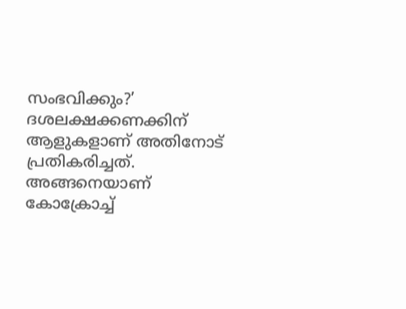സംഭവിക്കും?’ ദശലക്ഷക്കണക്കിന് ആളുകളാണ് അതിനോട് പ്രതികരിച്ചത്. അങ്ങനെയാണ് കോക്രോച്ച്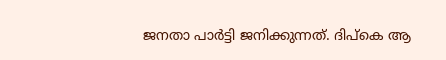ജനതാ പാർട്ടി ജനിക്കുന്നത്. ദിപ്കെ ആ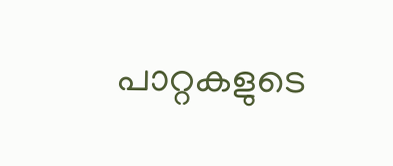പാറ്റകളുടെ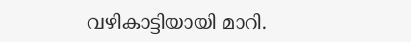വഴികാട്ടിയായി മാറി.